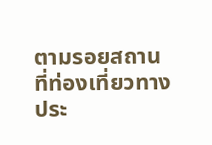ตามรอยสถานที่ท่องเที่ยวทางประ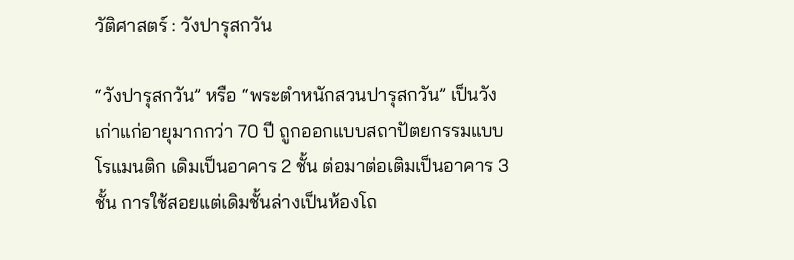วัติศาสตร์ : วังปารุสกวัน

“วังปารุสกวัน” หรือ “พระตำหนักสวนปารุสกวัน” เป็นวังเก่าแก่อายุมากกว่า 70 ปี ถูกออกแบบสถาปัตยกรรมแบบโรแมนติก เดิมเป็นอาคาร 2 ชั้น ต่อมาต่อเติมเป็นอาคาร 3 ชั้น การใช้สอยแต่เดิมชั้นล่างเป็นห้องโถ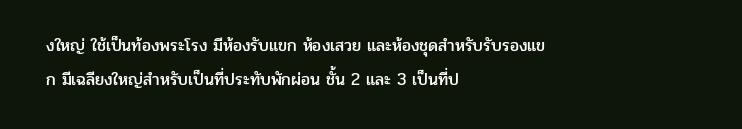งใหญ่ ใช้เป็นท้องพระโรง มีห้องรับแขก ห้องเสวย และห้องชุดสำหรับรับรองแขก มีเฉลียงใหญ่สำหรับเป็นที่ประทับพักผ่อน ชั้น 2 และ 3 เป็นที่ป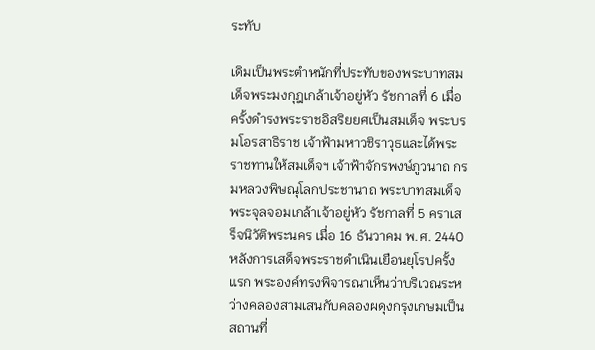ระทับ

เดิมเป็นพระตำหนักที่ประทับของพระบาทสมเด็จพระมงกุฎเกล้าเจ้าอยู่หัว รัชกาลที่ 6 เมื่อครั้งดำรงพระราชอิสริยยศเป็นสมเด็จ พระบรมโอรสาธิราช เจ้าฟ้ามหาวชิราวุธและได้พระราชทานให้สมเด็จฯ เจ้าฟ้าจักรพงษ์ภูวนาถ กรมหลวงพิษณุโลกประชานาถ พระบาทสมเด็จพระจุลจอมเกล้าเจ้าอยู่หัว รัชกาลที่ 5 คราเสร็จนิวัติพระนคร เมื่อ 16 ธันวาคม พ.ศ. 2440 หลังการเสด็จพระราชดำเนินเยือนยุโรปครั้งแรก พระองค์ทรงพิจารณาเห็นว่าบริเวณระหว่างคลองสามเสนกับคลองผดุงกรุงเกษมเป็นสถานที่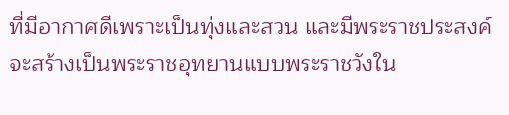ที่มีอากาศดีเพราะเป็นทุ่งและสวน และมีพระราชประสงค์จะสร้างเป็นพระราชอุทยานแบบพระราชวังใน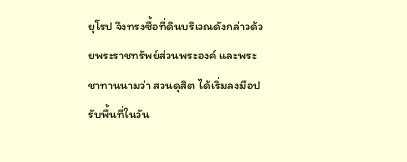ยุโรป จึงทรงซื้อที่ดินบริเวณดังกล่าวด้วยพระราชทรัพย์ส่วนพระองค์ และพระชาทานนามว่า สวนดุสิต ได้เริ่มลงมือปรับพื้นที่ในวัน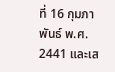ที่ 16 กุมภาพันธ์ พ.ศ. 2441 และเส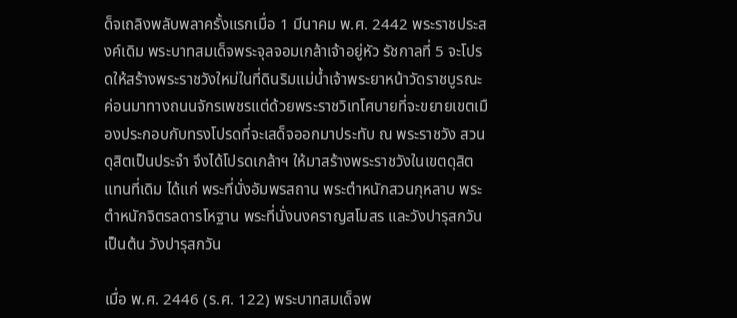ด็จเถลิงพลับพลาครั้งแรกเมื่อ 1 มีนาคม พ.ศ. 2442 พระราชประสงค์เดิม พระบาทสมเด็จพระจุลจอมเกล้าเจ้าอยู่หัว รัชกาลที่ 5 จะโปรดให้สร้างพระราชวังใหม่ในที่ดินริมแม่น้ำเจ้าพระยาหน้าวัดราชบูรณะ ค่อนมาทางถนนจักรเพชรแต่ด้วยพระราชวิเทโศบายที่จะขยายเขตเมืองประกอบกับทรงโปรดที่จะเสด็จออกมาประทับ ณ พระราชวัง สวนดุสิตเป็นประจำ จึงได้โปรดเกล้าฯ ให้มาสร้างพระราชวังในเขตดุสิตแทนที่เดิม ได้แก่ พระที่นั่งอัมพรสถาน พระตำหนักสวนกุหลาบ พระตำหนักจิตรลดารโหฐาน พระที่นั่งนงคราญสโมสร และวังปารุสกวัน เป็นต้น วังปารุสกวัน

เมื่อ พ.ศ. 2446 (ร.ศ. 122) พระบาทสมเด็จพ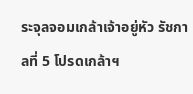ระจุลจอมเกล้าเจ้าอยู่หัว รัชกาลที่ 5 โปรดเกล้าฯ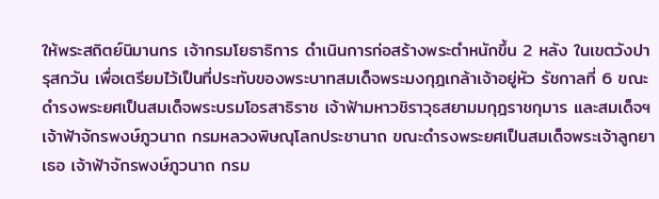ให้พระสถิตย์นิมานกร เจ้ากรมโยธาธิการ ดำเนินการก่อสร้างพระตำหนักขึ้น 2 หลัง ในเขตวังปารุสกวัน เพื่อเตรียมไว้เป็นที่ประทับของพระบาทสมเด็จพระมงกุฎเกล้าเจ้าอยู่หัว รัชกาลที่ 6 ขณะดำรงพระยศเป็นสมเด็จพระบรมโอรสาธิราช เจ้าฟ้ามหาวชิราวุธสยามมกุฎราชกุมาร และสมเด็จฯ เจ้าฟ้าจักรพงษ์ภูวนาถ กรมหลวงพิษณุโลกประชานาถ ขณะดำรงพระยศเป็นสมเด็จพระเจ้าลูกยาเธอ เจ้าฟ้าจักรพงษ์ภูวนาถ กรม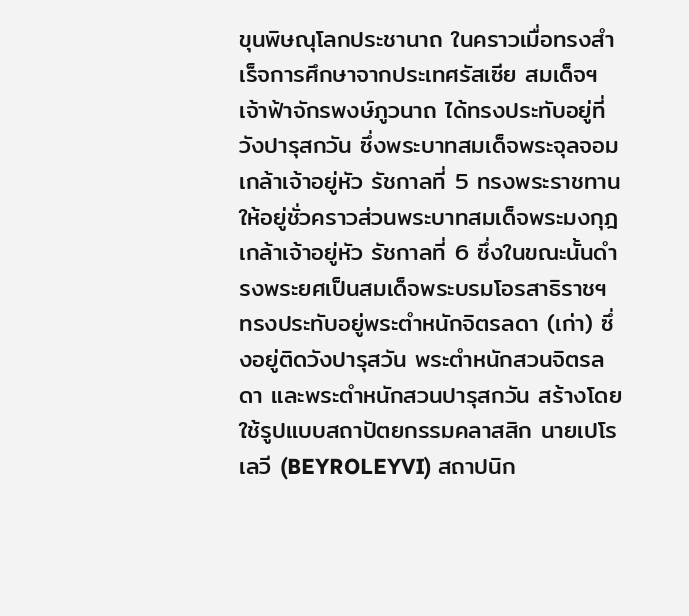ขุนพิษณุโลกประชานาถ ในคราวเมื่อทรงสำเร็จการศึกษาจากประเทศรัสเซีย สมเด็จฯ เจ้าฟ้าจักรพงษ์ภูวนาถ ได้ทรงประทับอยู่ที่วังปารุสกวัน ซึ่งพระบาทสมเด็จพระจุลจอมเกล้าเจ้าอยู่หัว รัชกาลที่ 5 ทรงพระราชทานให้อยู่ชั่วคราวส่วนพระบาทสมเด็จพระมงกุฎเกล้าเจ้าอยู่หัว รัชกาลที่ 6 ซึ่งในขณะนั้นดำรงพระยศเป็นสมเด็จพระบรมโอรสาธิราชฯ ทรงประทับอยู่พระตำหนักจิตรลดา (เก่า) ซึ่งอยู่ติดวังปารุสวัน พระตำหนักสวนจิตรลดา และพระตำหนักสวนปารุสกวัน สร้างโดยใช้รูปแบบสถาปัตยกรรมคลาสสิก นายเปโรเลวี (BEYROLEYVI) สถาปนิก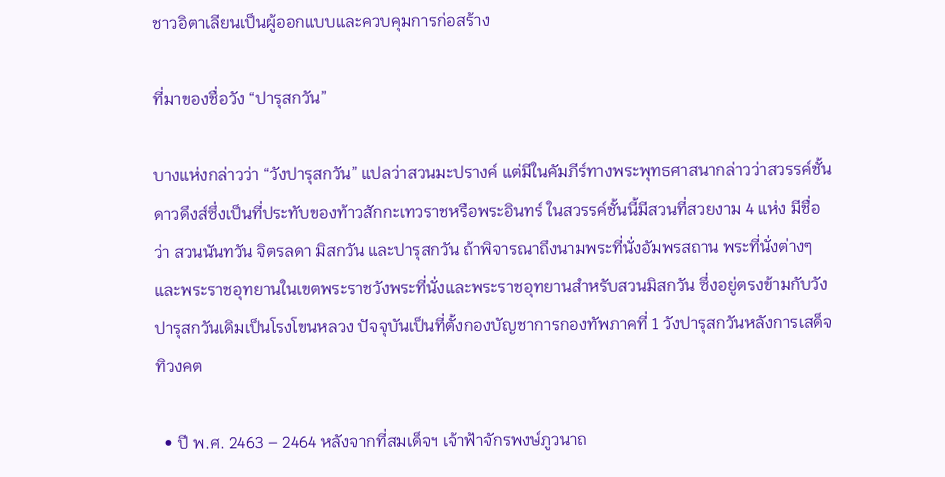ชาวอิตาเลียนเป็นผู้ออกแบบและควบคุมการก่อสร้าง

ที่มาของชื่อวัง “ปารุสกวัน”

บางแห่งกล่าวว่า “วังปารุสกวัน” แปลว่าสวนมะปรางค์ แต่มีในคัมภีร์ทางพระพุทธศาสนากล่าวว่าสวรรค์ชั้นดาวดึงส์ซึ่งเป็นที่ประทับของท้าวสักกะเทวราชหรือพระอินทร์ ในสวรรค์ชั้นนี้มีสวนที่สวยงาม 4 แห่ง มีชื่อว่า สวนนันทวัน จิตรลดา มิสกวัน และปารุสกวัน ถ้าพิจารณาถึงนามพระที่นั่งอัมพรสถาน พระที่นั่งต่างๆและพระราชอุทยานในเขตพระราชวังพระที่นั่งและพระราชอุทยานสำหรับสวนมิสกวัน ซึ่งอยู่ตรงข้ามกับวังปารุสกวันเดิมเป็นโรงโขนหลวง ปัจจุบันเป็นที่ตั้งกองบัญชาการกองทัพภาคที่ 1 วังปารุสกวันหลังการเสด็จทิวงคต

  • ปี พ.ศ. 2463 – 2464 หลังจากที่สมเด็จฯ เจ้าฟ้าจักรพงษ์ภูวนาถ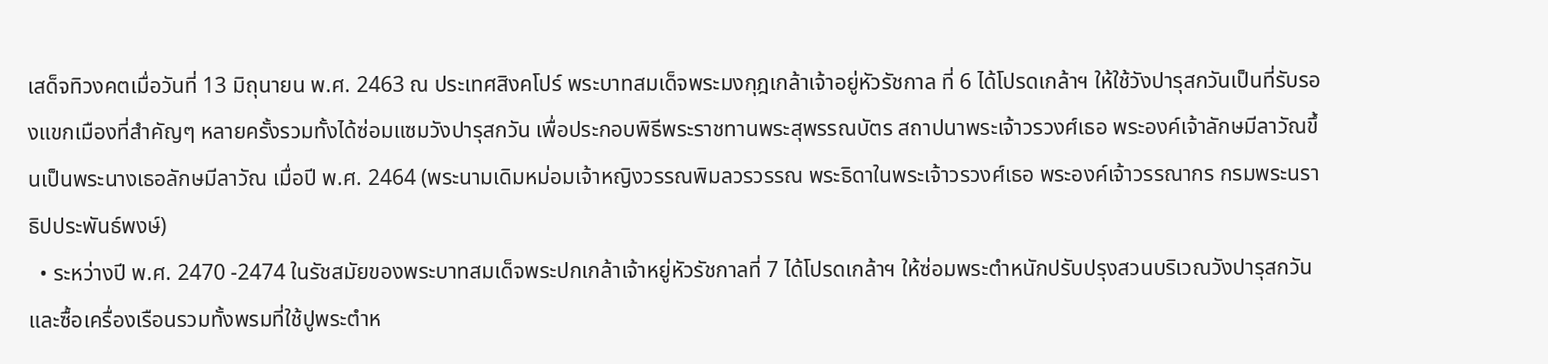เสด็จทิวงคตเมื่อวันที่ 13 มิถุนายน พ.ศ. 2463 ณ ประเทศสิงคโปร์ พระบาทสมเด็จพระมงกุฎเกล้าเจ้าอยู่หัวรัชกาล ที่ 6 ได้โปรดเกล้าฯ ให้ใช้วังปารุสกวันเป็นที่รับรองแขกเมืองที่สำคัญๆ หลายครั้งรวมทั้งได้ซ่อมแซมวังปารุสกวัน เพื่อประกอบพิธีพระราชทานพระสุพรรณบัตร สถาปนาพระเจ้าวรวงศ์เธอ พระองค์เจ้าลักษมีลาวัณขึ้นเป็นพระนางเธอลักษมีลาวัณ เมื่อปี พ.ศ. 2464 (พระนามเดิมหม่อมเจ้าหญิงวรรณพิมลวรวรรณ พระธิดาในพระเจ้าวรวงศ์เธอ พระองค์เจ้าวรรณากร กรมพระนราธิปประพันธ์พงษ์)
  • ระหว่างปี พ.ศ. 2470 -2474 ในรัชสมัยของพระบาทสมเด็จพระปกเกล้าเจ้าหยู่หัวรัชกาลที่ 7 ได้โปรดเกล้าฯ ให้ซ่อมพระตำหนักปรับปรุงสวนบริเวณวังปารุสกวัน และซื้อเครื่องเรือนรวมทั้งพรมที่ใช้ปูพระตำห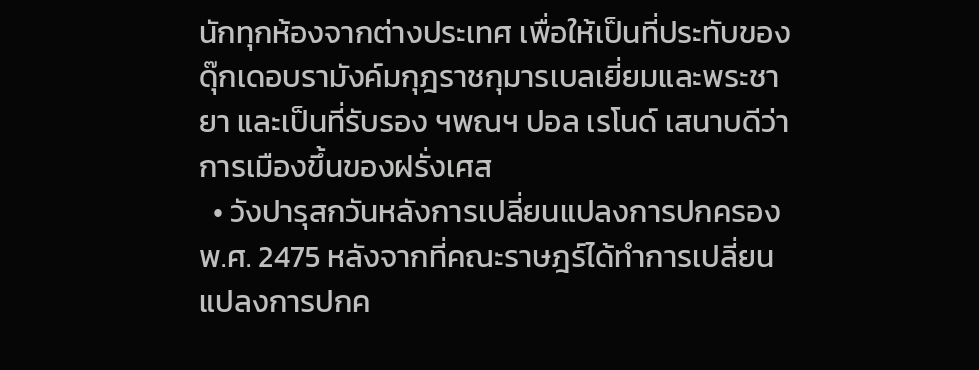นักทุกห้องจากต่างประเทศ เพื่อให้เป็นที่ประทับของดุ๊กเดอบรามังค์มกุฎราชกุมารเบลเยี่ยมและพระชายา และเป็นที่รับรอง ฯพณฯ ปอล เรโนด์ เสนาบดีว่าการเมืองขึ้นของฝรั่งเศส
  • วังปารุสกวันหลังการเปลี่ยนแปลงการปกครอง พ.ศ. 2475 หลังจากที่คณะราษฎร์ได้ทำการเปลี่ยนแปลงการปกค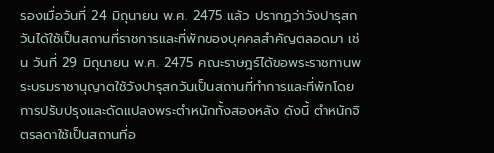รองเมื่อวันที่ 24 มิถุนายน พ.ศ. 2475 แล้ว ปรากฏว่าวังปารุสกวันได้ใช้เป็นสถานที่ราชการและที่พักของบุคคลสำคัญตลอดมา เช่น วันที่ 29 มิถุนายน พ.ศ. 2475 คณะราษฎร์ได้ขอพระราชทานพระบรมราชานุญาตใช้วังปารุสกวันเป็นสถานที่ทำการและที่พักโดยการปรับปรุงและดัดแปลงพระตำหนักทั้งสองหลัง ดังนี้ ตำหนักจิตรลดาใช้เป็นสถานที่อ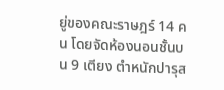ยู่ของคณะราษฎร์ 14 คน โดยจัดห้องนอนชั้นบน 9 เตียง ตำหนักปารุส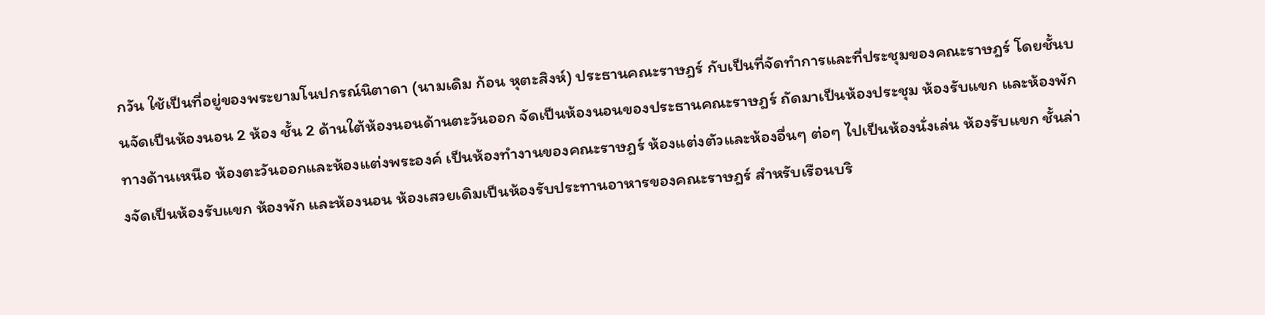กวัน ใช้เป็นที่อยู่ของพระยามโนปกรณ์นิตาดา (นามเดิม ก้อน หุตะสิงห์) ประธานคณะราษฎร์ กับเป็นที่จัดทำการและที่ประชุมของคณะราษฎร์ โดยชั้นบนจัดเป็นห้องนอน 2 ห้อง ชั้น 2 ด้านใต้ห้องนอนด้านตะวันออก จัดเป็นห้องนอนของประธานคณะราษฎร์ ถัดมาเป็นห้องประชุม ห้องรับแขก และห้องพัก ทางด้านเหนือ ห้องตะวันออกและห้องแต่งพระองค์ เป็นห้องทำงานของคณะราษฎร์ ห้องแต่งตัวและห้องอื่นๆ ต่อๆ ไปเป็นห้องนั่งเล่น ห้องรับแขก ชั้นล่างจัดเป็นห้องรับแขก ห้องพัก และห้องนอน ห้องเสวยเดิมเป็นห้องรับประทานอาหารของคณะราษฎร์ สำหรับเรือนบริ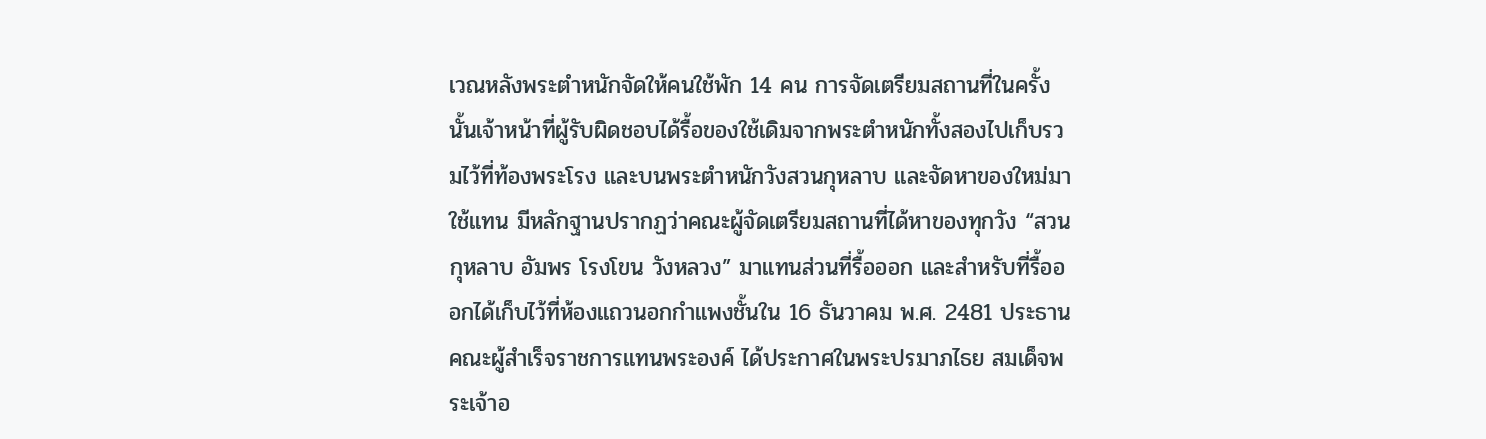เวณหลังพระตำหนักจัดให้คนใช้พัก 14 คน การจัดเตรียมสถานที่ในครั้งนั้นเจ้าหน้าที่ผู้รับผิดชอบได้รื้อของใช้เดิมจากพระตำหนักทั้งสองไปเก็บรวมไว้ที่ท้องพระโรง และบนพระตำหนักวังสวนกุหลาบ และจัดหาของใหม่มาใช้แทน มีหลักฐานปรากฏว่าคณะผู้จัดเตรียมสถานที่ได้หาของทุกวัง “สวนกุหลาบ อัมพร โรงโขน วังหลวง” มาแทนส่วนที่รื้อออก และสำหรับที่รื้อออกได้เก็บไว้ที่ห้องแถวนอกกำแพงชั้นใน 16 ธันวาคม พ.ศ. 2481 ประธานคณะผู้สำเร็จราชการแทนพระองค์ ได้ประกาศในพระปรมาภไธย สมเด็จพระเจ้าอ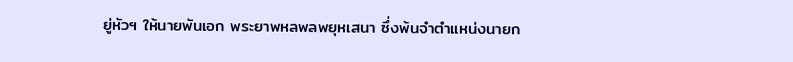ยู่หัวฯ ให้นายพันเอก พระยาพหลพลพยุหเสนา ซึ่งพ้นจำตำแหน่งนายก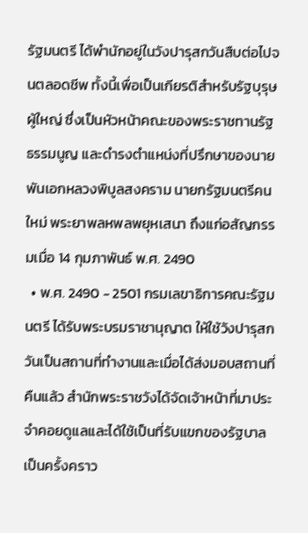รัฐมนตรี ได้พำนักอยู่ในวังปารุสกวันสืบต่อไปจนตลอดชีพ ทั้งนี้เพื่อเป็นเกียรติสำหรับรัฐบุรุษผู้ใหญ่ ซึ่งเป็นหัวหน้าคณะของพระราชทานรัฐธรรมนูญ และดำรงตำแหน่งที่ปรึกษาของนายพันเอกหลวงพิบูลสงคราม นายกรัฐมนตรีคนใหม่ พระยาพลหพลพยุหเสนา ถึงแก่อสัญกรรมเมื่อ 14 กุมภาพันธ์ พ.ศ. 2490
  • พ.ศ. 2490 - 2501 กรมเลขาธิการคณะรัฐมนตรี ได้รับพระบรมราชานุญาต ให้ใช้วังปารุสกวันเป็นสถานที่ทำงานและเมื่อได้ส่งมอบสถานที่คืนแล้ว สำนักพระราชวังได้จัดเจ้าหน้าที่มาประจำคอยดูแลและได้ใช้เป็นที่รับแขกของรัฐบาลเป็นครั้งคราว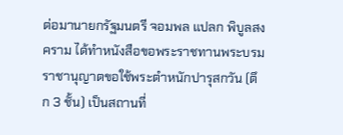ต่อมานายกรัฐมนตรี จอมพล แปลก พิบูลสงคราม ได้ทำหนังสือขอพระราชทานพระบรมราชานุญาตขอใช้พระตำหนักปารุสกวัน (ตึก 3 ชั้น) เป็นสถานที่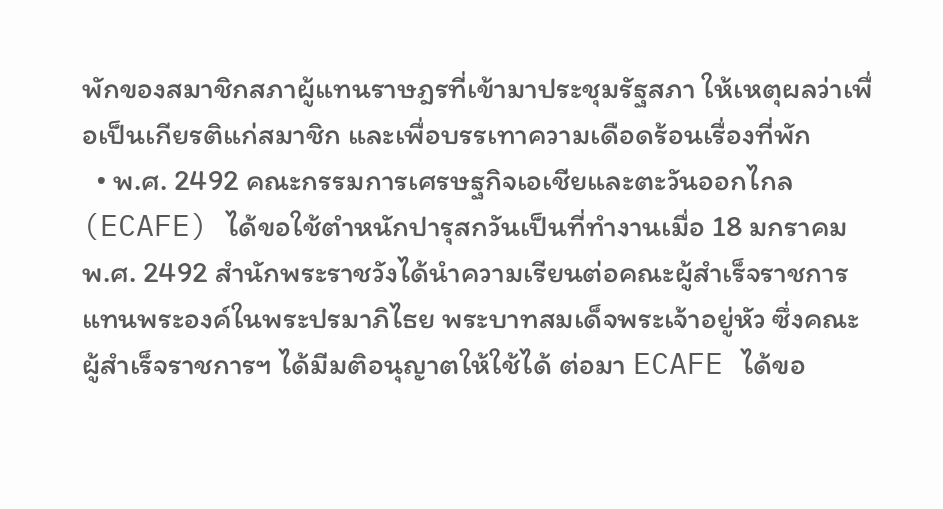พักของสมาชิกสภาผู้แทนราษฎรที่เข้ามาประชุมรัฐสภา ให้เหตุผลว่าเพื่อเป็นเกียรติแก่สมาชิก และเพื่อบรรเทาความเดือดร้อนเรื่องที่พัก
  • พ.ศ. 2492 คณะกรรมการเศรษฐกิจเอเชียและตะวันออกไกล (ECAFE) ได้ขอใช้ตำหนักปารุสกวันเป็นที่ทำงานเมื่อ 18 มกราคม พ.ศ. 2492 สำนักพระราชวังได้นำความเรียนต่อคณะผู้สำเร็จราชการแทนพระองค์ในพระปรมาภิไธย พระบาทสมเด็จพระเจ้าอยู่หัว ซึ่งคณะผู้สำเร็จราชการฯ ได้มีมติอนุญาตให้ใช้ได้ ต่อมา ECAFE ได้ขอ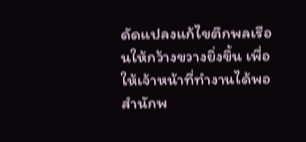ดัดแปลงแก้ไขตึกพลเรือนให้กว้างขวางยิ่งขึ้น เพื่อให้เจ้าหน้าที่ทำงานได้พอ สำนักพ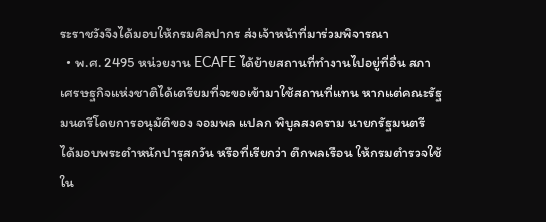ระราชวังจึงได้มอบให้กรมศิลปากร ส่งเจ้าหน้าที่มาร่วมพิจารณา
  • พ.ศ. 2495 หน่วยงาน ECAFE ได้ย้ายสถานที่ทำงานไปอยู่ที่อื่น สภาเศรษฐกิจแห่งชาติได้เตรียมที่จะขอเข้ามาใช้สถานที่แทน หากแต่คณะรัฐมนตรีโดยการอนุมัติของ จอมพล แปลก พิบูลสงคราม นายกรัฐมนตรี ได้มอบพระตำหนักปารุสกวัน หรือที่เรียกว่า ตึกพลเรือน ให้กรมตำรวจใช้ใน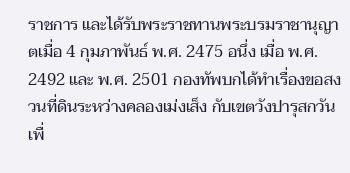ราชการ และได้รับพระราชทานพระบรมราชานุญาตเมื่อ 4 กุมภาพันธ์ พ.ศ. 2475 อนึ่ง เมื่อ พ.ศ. 2492 และ พ.ศ. 2501 กองทัพบกได้ทำเรื่องขอสงวนที่ดินระหว่างคลองเม่งเส็ง กับเขตวังปารุสกวันเพื่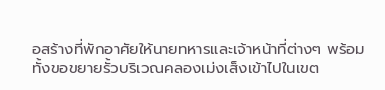อสร้างที่พักอาศัยให้นายทหารและเจ้าหน้าที่ต่างๆ พร้อมทั้งขอขยายรั้วบริเวณคลองเม่งเส็งเข้าไปในเขต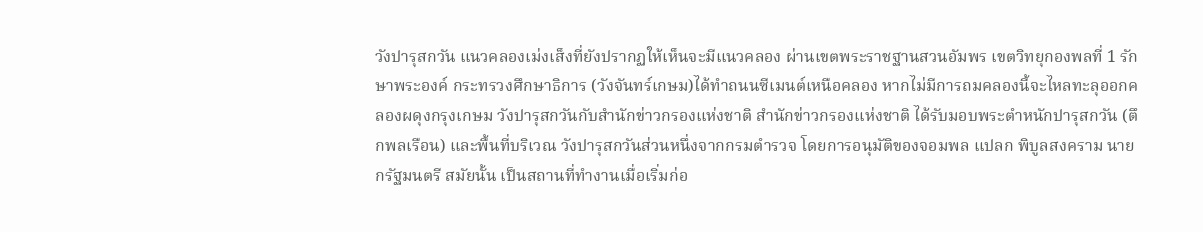วังปารุสกวัน แนวคลองเม่งเส็งที่ยังปรากฏให้เห็นจะมีแนวคลอง ผ่านเขตพระราชฐานสวนอัมพร เขตวิทยุกองพลที่ 1 รักษาพระองค์ กระทรวงศึกษาธิการ (วังจันทร์เกษม)ได้ทำถนนซีเมนต์เหนือคลอง หากไม่มีการถมคลองนี้จะไหลทะลุออกคลองผดุงกรุงเกษม วังปารุสกวันกับสำนักข่าวกรองแห่งชาติ สำนักข่าวกรองแห่งชาติ ได้รับมอบพระตำหนักปารุสกวัน (ตึกพลเรือน) และพื้นที่บริเวณ วังปารุสกวันส่วนหนึ่งจากกรมตำรวจ โดยการอนุมัติของจอมพล แปลก พิบูลสงคราม นายกรัฐมนตรี สมัยนั้น เป็นสถานที่ทำงานเมื่อเริ่มก่อ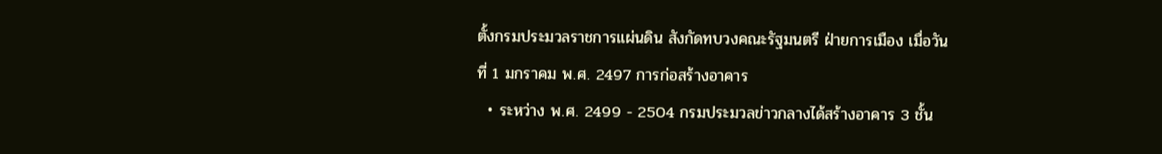ตั้งกรมประมวลราชการแผ่นดิน สังกัดทบวงคณะรัฐมนตรี ฝ่ายการเมือง เมื่อวันที่ 1 มกราคม พ.ศ. 2497 การก่อสร้างอาคาร
  • ระหว่าง พ.ศ. 2499 - 2504 กรมประมวลข่าวกลางได้สร้างอาคาร 3 ชั้น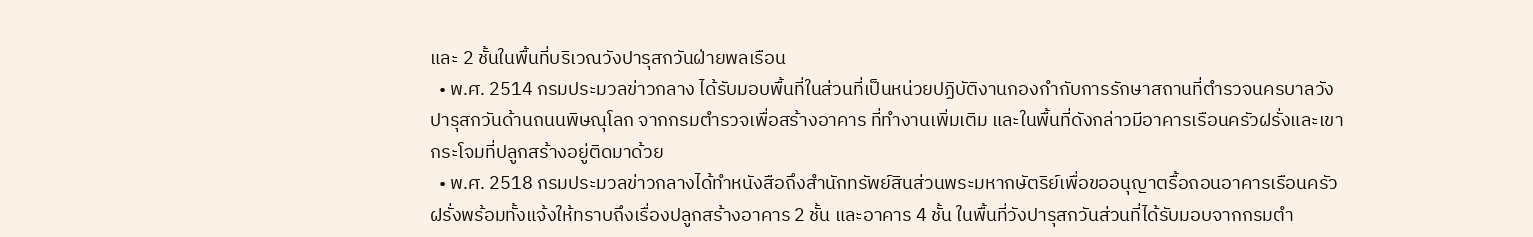และ 2 ชั้นในพื้นที่บริเวณวังปารุสกวันฝ่ายพลเรือน
  • พ.ศ. 2514 กรมประมวลข่าวกลาง ได้รับมอบพื้นที่ในส่วนที่เป็นหน่วยปฏิบัติงานกองกำกับการรักษาสถานที่ตำรวจนครบาลวังปารุสกวันด้านถนนพิษณุโลก จากกรมตำรวจเพื่อสร้างอาคาร ที่ทำงานเพิ่มเติม และในพื้นที่ดังกล่าวมีอาคารเรือนครัวฝรั่งและเขากระโจมที่ปลูกสร้างอยู่ติดมาด้วย
  • พ.ศ. 2518 กรมประมวลข่าวกลางได้ทำหนังสือถึงสำนักทรัพย์สินส่วนพระมหากษัตริย์เพื่อขออนุญาตรื้อถอนอาคารเรือนครัวฝรั่งพร้อมทั้งแจ้งให้ทราบถึงเรื่องปลูกสร้างอาคาร 2 ชั้น และอาคาร 4 ชั้น ในพื้นที่วังปารุสกวันส่วนที่ได้รับมอบจากกรมตำ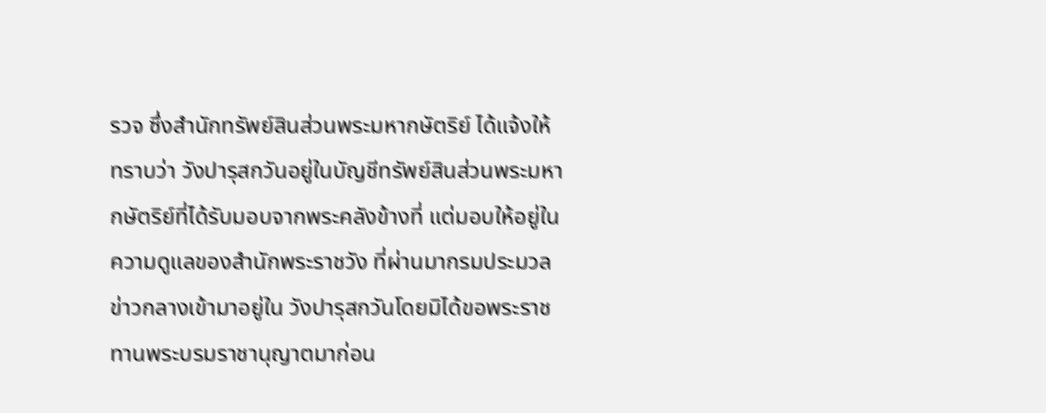รวจ ซึ่งสำนักทรัพย์สินส่วนพระมหากษัตริย์ ได้แจ้งให้ทราบว่า วังปารุสกวันอยู่ในบัญชีทรัพย์สินส่วนพระมหากษัตริย์ที่ได้รับมอบจากพระคลังข้างที่ แต่มอบให้อยู่ในความดูแลของสำนักพระราชวัง ที่ผ่านมากรมประมวลข่าวกลางเข้ามาอยู่ใน วังปารุสกวันโดยมิได้ขอพระราชทานพระบรมราชานุญาตมาก่อน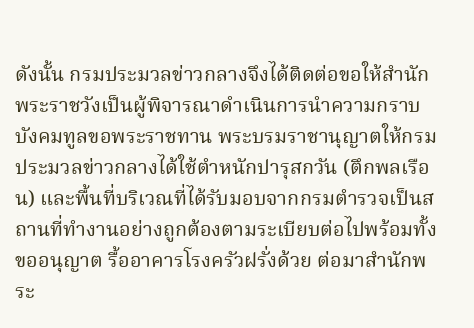ดังนั้น กรมประมวลข่าวกลางจึงได้ติดต่อขอให้สำนักพระราชวังเป็นผู้พิจารณาดำเนินการนำความกราบบังคมทูลขอพระราชทาน พระบรมราชานุญาตให้กรมประมวลข่าวกลางได้ใช้ตำหนักปารุสกวัน (ตึกพลเรือน) และพื้นที่บริเวณที่ได้รับมอบจากกรมตำรวจเป็นสถานที่ทำงานอย่างถูกต้องตามระเบียบต่อไปพร้อมทั้งขออนุญาต รื้ออาคารโรงครัวฝรั่งด้วย ต่อมาสำนักพระ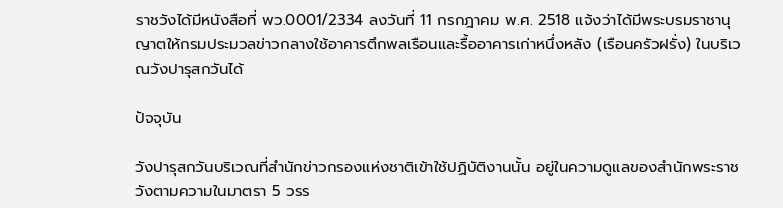ราชวังได้มีหนังสือที่ พว.0001/2334 ลงวันที่ 11 กรกฎาคม พ.ศ. 2518 แจ้งว่าได้มีพระบรมราชานุญาตให้กรมประมวลข่าวกลางใช้อาคารตึกพลเรือนและรื้ออาคารเก่าหนึ่งหลัง (เรือนครัวฝรั่ง) ในบริเวณวังปารุสกวันได้

ปัจจุบัน

วังปารุสกวันบริเวณที่สำนักข่าวกรองแห่งชาติเข้าใช้ปฏิบัติงานนั้น อยู่ในความดูแลของสำนักพระราชวังตามความในมาตรา 5 วรร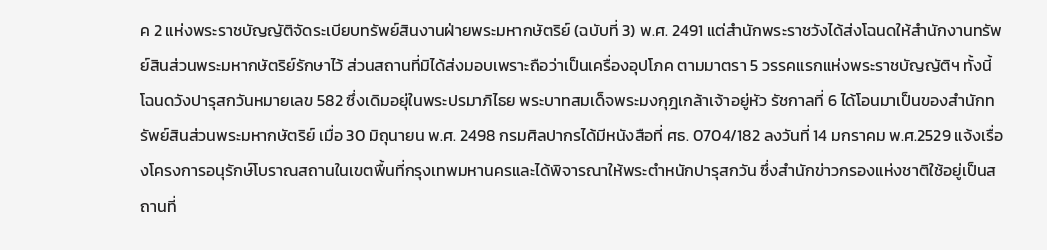ค 2 แห่งพระราชบัญญัติจัดระเบียบทรัพย์สินงานฝ่ายพระมหากษัตริย์ (ฉบับที่ 3) พ.ศ. 2491 แต่สำนักพระราชวังได้ส่งโฉนดให้สำนักงานทรัพย์สินส่วนพระมหากษัตริย์รักษาไว้ ส่วนสถานที่มิได้ส่งมอบเพราะถือว่าเป็นเครื่องอุปโภค ตามมาตรา 5 วรรคแรกแห่งพระราชบัญญัติฯ ทั้งนี้โฉนดวังปารุสกวันหมายเลข 582 ซึ่งเดิมอยุ่ในพระปรมาภิไธย พระบาทสมเด็จพระมงกุฎเกล้าเจ้าอยู่หัว รัชกาลที่ 6 ได้โอนมาเป็นของสำนักทรัพย์สินส่วนพระมหากษัตริย์ เมื่อ 30 มิถุนายน พ.ศ. 2498 กรมศิลปากรได้มีหนังสือที่ ศธ. 0704/182 ลงวันที่ 14 มกราคม พ.ศ.2529 แจ้งเรื่องโครงการอนุรักษ์โบราณสถานในเขตพื้นที่กรุงเทพมหานครและได้พิจารณาให้พระตำหนักปารุสกวัน ซึ่งสำนักข่าวกรองแห่งชาติใช้อยู่เป็นสถานที่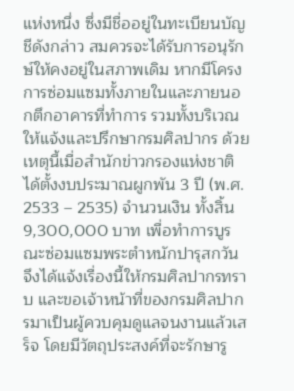แห่งหนึ่ง ซึ่งมีชื่ออยู่ในทะเบียนบัญชีดังกล่าว สมควรจะได้รับการอนุรักษ์ให้คงอยู่ในสภาพเดิม หากมีโครงการซ่อมแซมทั้งภายในและภายนอกตึกอาคารที่ทำการ รวมทั้งบริเวณให้แจ้งและปรึกษากรมศิลปากร ด้วยเหตุนี้เมื่อสำนักข่าวกรองแห่งชาติ ได้ตั้งงบประมาณผูกพัน 3 ปี (พ.ศ. 2533 – 2535) จำนวนเงิน ทั้งสิ้น 9,300,000 บาท เพื่อทำการบูรณะซ่อมแซมพระตำหนักปารุสกวัน จึงได้แจ้งเรื่องนี้ให้กรมศิลปากรทราบ และขอเจ้าหน้าที่ของกรมศิลปากรมาเป็นผู้ควบคุมดูแลจนงานแล้วเสร็จ โดยมีวัตถุประสงค์ที่จะรักษารู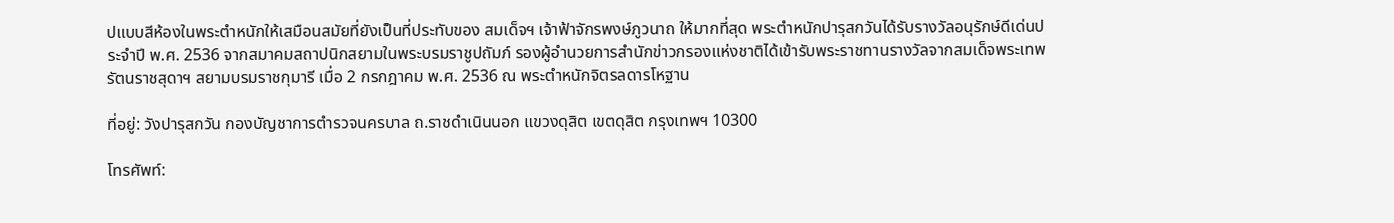ปแบบสีห้องในพระตำหนักให้เสมือนสมัยที่ยังเป็นที่ประทับของ สมเด็จฯ เจ้าฟ้าจักรพงษ์ภูวนาถ ให้มากที่สุด พระตำหนักปารุสกวันได้รับรางวัลอนุรักษ์ดีเด่นประจำปี พ.ศ. 2536 จากสมาคมสถาปนิกสยามในพระบรมราชูปถัมภ์ รองผู้อำนวยการสำนักข่าวกรองแห่งชาติได้เข้ารับพระราชทานรางวัลจากสมเด็จพระเทพรัตนราชสุดาฯ สยามบรมราชกุมารี เมื่อ 2 กรกฎาคม พ.ศ. 2536 ณ พระตำหนักจิตรลดารโหฐาน

ที่อยู่: วังปารุสกวัน กองบัญชาการตำรวจนครบาล ถ.ราชดำเนินนอก แขวงดุสิต เขตดุสิต กรุงเทพฯ 10300

โทรศัพท์: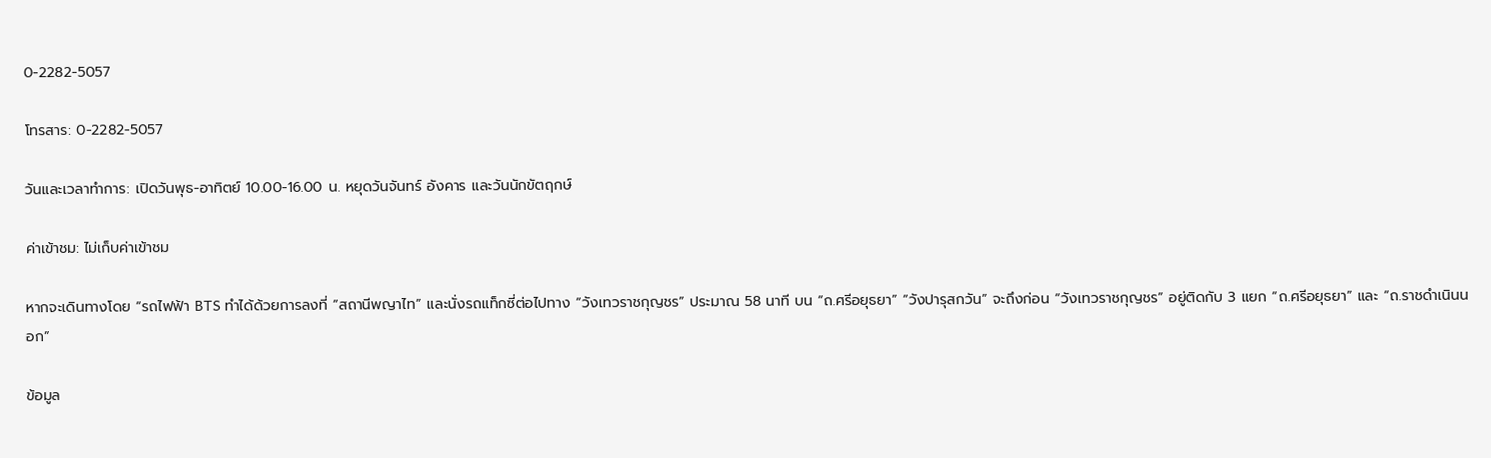0-2282-5057

โทรสาร: 0-2282-5057

วันและเวลาทำการ: เปิดวันพุธ-อาทิตย์ 10.00-16.00 น. หยุดวันจันทร์ อังคาร และวันนักขัตฤกษ์

ค่าเข้าชม: ไม่เก็บค่าเข้าชม

หากจะเดินทางโดย “รถไฟฟ้า BTS ทำได้ด้วยการลงที่ “สถานีพญาไท” และนั่งรถแท็กซี่ต่อไปทาง “วังเทวราชกุญชร” ประมาณ 58 นาที บน “ถ.ศรีอยุธยา” “วังปารุสกวัน” จะถึงก่อน “วังเทวราชกุญชร” อยู่ติดกับ 3 แยก “ถ.ศรีอยุธยา” และ “ถ.ราชดำเนินนอก”

ข้อมูล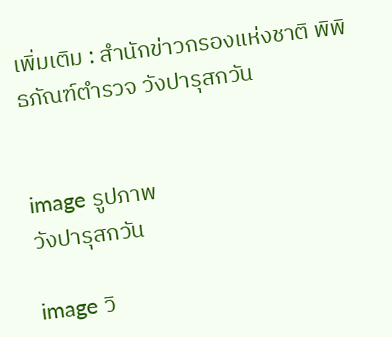เพิ่มเติม : สำนักข่าวกรองแห่งชาติ พิพิธภัณฑ์ตำรวจ วังปารุสกวัน


image รูปภาพ
วังปารุสกวัน

image วิ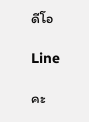ดีโอ

Line

คะ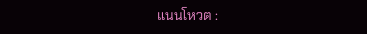แนนโหวต :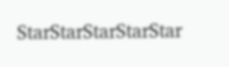StarStarStarStarStar